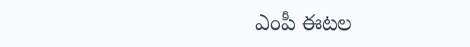ఎంపీ ఈటల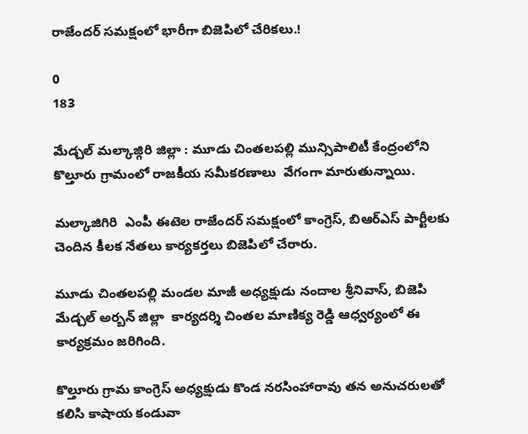రాజేందర్ సమక్షంలో భారీగా బిజెపిలో చేరికలు.!

0
183

మేడ్చల్ మల్కాజ్గిరి జిల్లా : మూడు చింతలపల్లి మున్సిపాలిటీ కేంద్రంలోని కొల్తూరు గ్రామంలో రాజకీయ సమీకరణాలు  వేగంగా మారుతున్నాయి.

మల్కాజిగిరి  ఎంపీ ఈటెల రాజేందర్ సమక్షంలో కాంగ్రెస్, బిఆర్ఎస్ పార్టీలకు చెందిన కీలక నేతలు కార్యకర్తలు బిజెపిలో చేరారు.

మూడు చింతలపల్లి మండల మాజీ అధ్యక్షుడు నందాల శ్రీనివాస్, బిజెపి మేడ్చల్ అర్బన్ జిల్లా  కార్యదర్శి చింతల మాణిక్య రెడ్డి ఆధ్వర్యంలో ఈ కార్యక్రమం జరిగింది.

కొల్తూరు గ్రామ కాంగ్రెస్ అధ్యక్షుడు కొండ నరసింహారావు తన అనుచరులతో కలిసి కాషాయ కండువా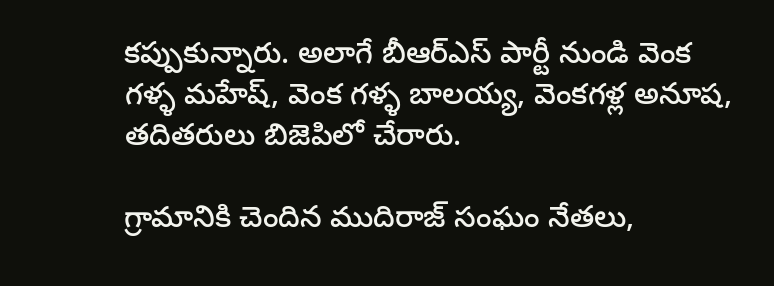కప్పుకున్నారు. అలాగే బీఆర్ఎస్ పార్టీ నుండి వెంక గళ్ళ మహేష్, వెంక గళ్ళ బాలయ్య, వెంకగళ్ల అనూష,  తదితరులు బిజెపిలో చేరారు.

గ్రామానికి చెందిన ముదిరాజ్ సంఘం నేతలు,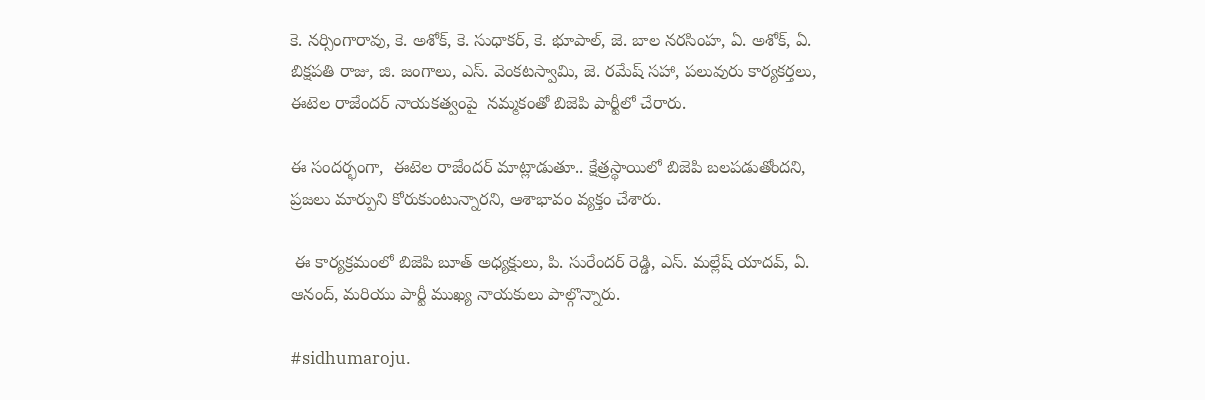కె. నర్సింగారావు, కె. అశోక్, కె. సుధాకర్, కె. భూపాల్, జె. బాల నరసింహ, ఏ. అశోక్, ఏ. బిక్షపతి రాజు, జి. జంగాలు, ఎస్. వెంకటస్వామి, జె. రమేష్ సహా, పలువురు కార్యకర్తలు, ఈటెల రాజేందర్ నాయకత్వంపై  నమ్మకంతో బిజెపి పార్టీలో చేరారు.

ఈ సందర్భంగా,  ఈటెల రాజేందర్ మాట్లాడుతూ.. క్షేత్రస్థాయిలో బిజెపి బలపడుతోందని, ప్రజలు మార్పుని కోరుకుంటున్నారని, ఆశాభావం వ్యక్తం చేశారు.

 ఈ కార్యక్రమంలో బిజెపి బూత్ అధ్యక్షులు, పి. సురేందర్ రెడ్డి, ఎస్. మల్లేష్ యాదవ్, ఏ. ఆనంద్, మరియు పార్టీ ముఖ్య నాయకులు పాల్గొన్నారు.

#sidhumaroju.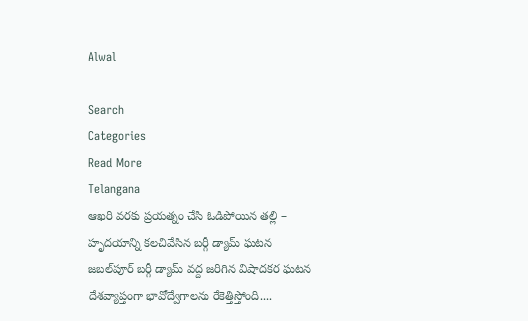Alwal

Search
Categories
Read More
Telangana
ఆఖరి వరకు ప్రయత్నం చేసి ఓడిపోయిన తల్లి – హృదయాన్ని కలచివేసిన బర్గీ డ్యామ్ ఘటన
జబల్‌పూర్ బర్గీ డ్యామ్ వద్ద జరిగిన విషాదకర ఘటన దేశవ్యాప్తంగా భావోద్వేగాలను రేకెత్తిస్తోంది....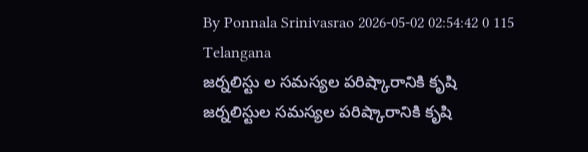By Ponnala Srinivasrao 2026-05-02 02:54:42 0 115
Telangana
జర్నలిస్టు ల సమస్యల పరిష్కారానికి కృషి
జర్నలిస్టుల సమస్యల పరిష్కారానికి కృషి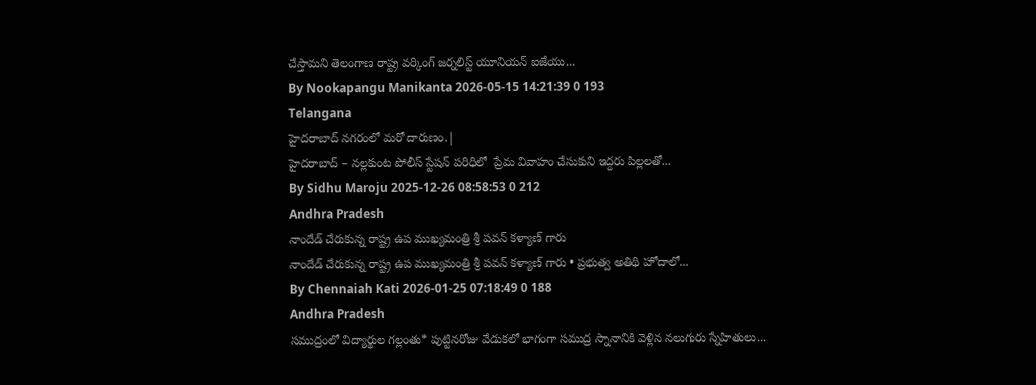చేస్తామని తెలంగాణ రాష్ట్ర వర్కింగ్ జర్నలిస్ట్ యూనియన్ ఐజేయు...
By Nookapangu Manikanta 2026-05-15 14:21:39 0 193
Telangana
హైదరాబాద్ నగరంలో మరో దారుణం.|
హైదరాబాద్ – నల్లకుంట పోలీస్ స్టేషన్ పరిధిలో  ప్రేమ వివాహం చేసుకుని ఇద్దరు పిల్లలతో...
By Sidhu Maroju 2025-12-26 08:58:53 0 212
Andhra Pradesh
నాందేడ్ చేరుకున్న రాష్ట్ర ఉప ముఖ్యమంత్రి శ్రీ పవన్ కళ్యాణ్ గారు
నాందేడ్ చేరుకున్న రాష్ట్ర ఉప ముఖ్యమంత్రి శ్రీ పవన్ కళ్యాణ్ గారు • ప్రభుత్వ అతిథి హోదాలో...
By Chennaiah Kati 2026-01-25 07:18:49 0 188
Andhra Pradesh
సముద్రంలో విద్యార్థుల గల్లంతు* పుట్టినరోజు వేడుకలో భాగంగా సముద్ర స్నానానికి వెళ్లిన నలుగురు స్నేహితులు...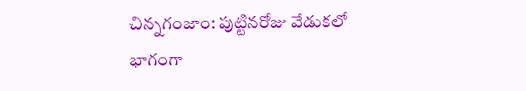చిన్నగంజాం: పుట్టినరోజు వేడుకలో భాగంగా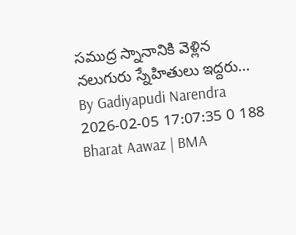సముద్ర స్నానానికి వెళ్లిన నలుగురు స్నేహితులు ఇద్దరు...
By Gadiyapudi Narendra 2026-02-05 17:07:35 0 188
Bharat Aawaz | BMA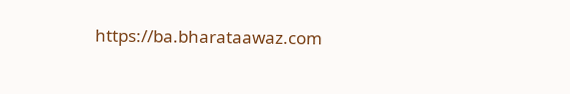https://ba.bharataawaz.com